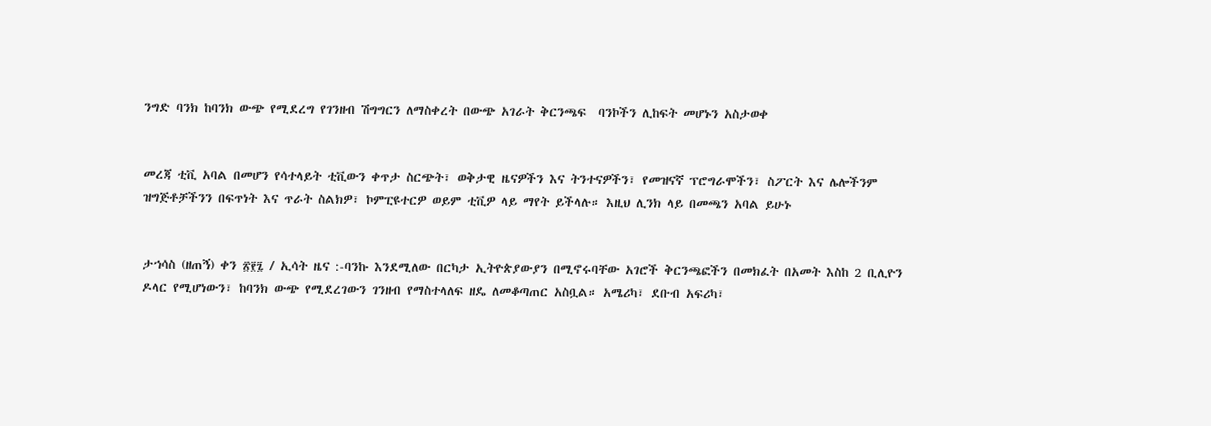ንግድ ባንክ ከባንክ ውጭ የሚደረግ የገንዘብ ሽግግርን ለማስቀረት በውጭ አገራት ቅርንጫፍ  ባንኮችን ሊከፍት መሆኑን አስታወቀ


መረጃ ቲቪ አባል በመሆን የሳተላይት ቲቪውን ቀጥታ ስርጭት፣ ወቅታዊ ዜናዎችን እና ትንተናዎችን፣ የመዝናኛ ፕሮግራሞችን፣ ስፖርት እና ሌሎችንም ዝግጅቶቻችንን በፍጥነት እና ጥራት ስልክዎ፣ ኮምፒዩተርዎ ወይም ቲቪዎ ላይ ማየት ይችላሉ። እዚህ ሊንክ ላይ በመጫን አባል ይሁኑ


ታኀሳስ (ዘጠኝ) ቀን ፳፻፯ / ኢሳት ዜና :-ባንኩ እንደሚለው በርካታ ኢትዮጵያውያን በሚኖሩባቸው አገሮች ቅርንጫፎችን በመክፈት በአመት እስከ 2 ቢሊዮን ዶላር የሚሆነውን፣ ከባንክ ውጭ የሚደረገውን ገንዘብ የማስተላለፍ ዘዴ ለመቆጣጠር አስቧል። አሜሪካ፣ ደቡብ አፍሪካ፣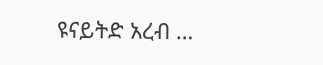ዩናይትድ አረብ …